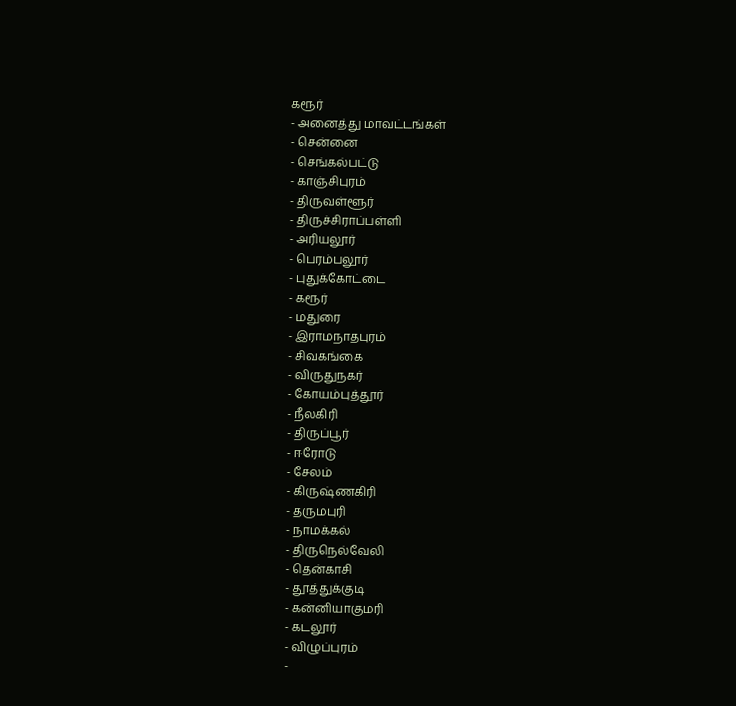கரூர்
- அனைத்து மாவட்டங்கள்
- சென்னை
- செங்கல்பட்டு
- காஞ்சிபுரம்
- திருவள்ளூர்
- திருச்சிராப்பள்ளி
- அரியலூர்
- பெரம்பலூர்
- புதுக்கோட்டை
- கரூர்
- மதுரை
- இராமநாதபுரம்
- சிவகங்கை
- விருதுநகர்
- கோயம்புத்தூர்
- நீலகிரி
- திருப்பூர்
- ஈரோடு
- சேலம்
- கிருஷ்ணகிரி
- தருமபுரி
- நாமக்கல்
- திருநெல்வேலி
- தென்காசி
- தூத்துக்குடி
- கன்னியாகுமரி
- கடலூர்
- விழுப்புரம்
-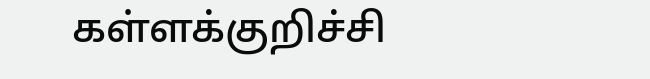கள்ளக்குறிச்சி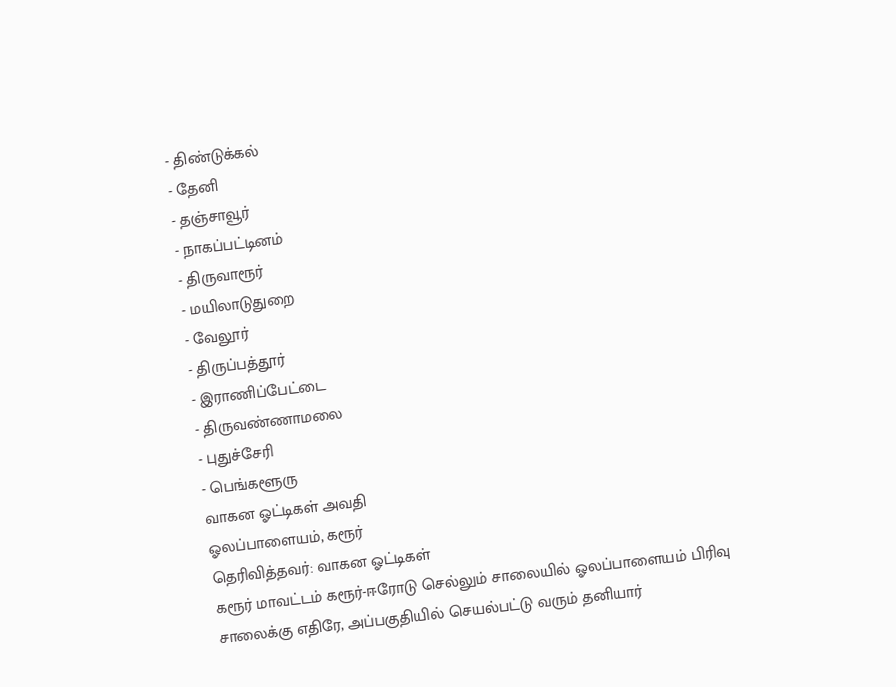- திண்டுக்கல்
- தேனி
- தஞ்சாவூர்
- நாகப்பட்டினம்
- திருவாரூர்
- மயிலாடுதுறை
- வேலூர்
- திருப்பத்தூர்
- இராணிப்பேட்டை
- திருவண்ணாமலை
- புதுச்சேரி
- பெங்களூரு
வாகன ஓட்டிகள் அவதி
ஓலப்பாளையம், கரூர்
தெரிவித்தவர்: வாகன ஓட்டிகள்
கரூர் மாவட்டம் கரூர்-ஈரோடு செல்லும் சாலையில் ஓலப்பாளையம் பிரிவு சாலைக்கு எதிரே, அப்பகுதியில் செயல்பட்டு வரும் தனியார்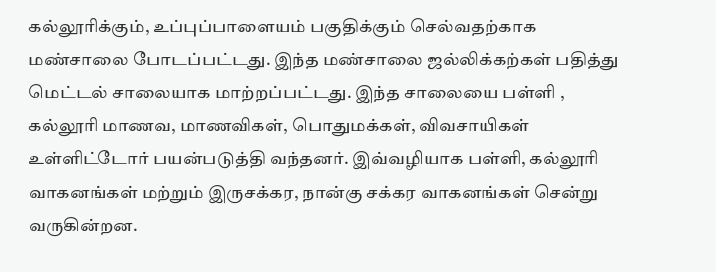கல்லூரிக்கும், உப்புப்பாளையம் பகுதிக்கும் செல்வதற்காக மண்சாலை போடப்பட்டது. இந்த மண்சாலை ஜல்லிக்கற்கள் பதித்து மெட்டல் சாலையாக மாற்றப்பட்டது. இந்த சாலையை பள்ளி , கல்லூரி மாணவ, மாணவிகள், பொதுமக்கள், விவசாயிகள் உள்ளிட்டோர் பயன்படுத்தி வந்தனர். இவ்வழியாக பள்ளி, கல்லூரி வாகனங்கள் மற்றும் இருசக்கர, நான்கு சக்கர வாகனங்கள் சென்று வருகின்றன.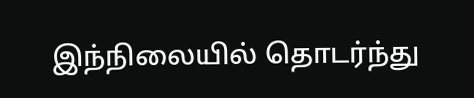இந்நிலையில் தொடர்ந்து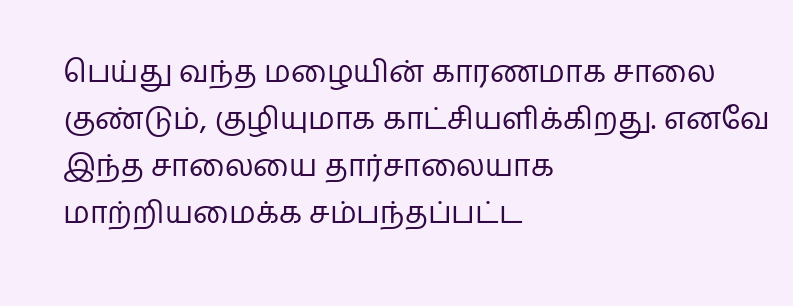பெய்து வந்த மழையின் காரணமாக சாலை குண்டும், குழியுமாக காட்சியளிக்கிறது. எனவே இந்த சாலையை தார்சாலையாக மாற்றியமைக்க சம்பந்தப்பட்ட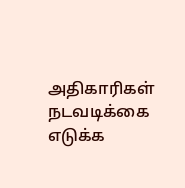அதிகாரிகள் நடவடிக்கை எடுக்க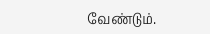வேண்டும்.